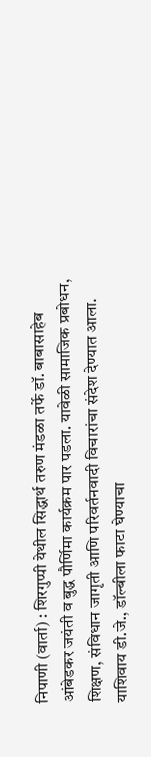निपाणी (वार्ता) : शिरगुप्पी येथील सिद्धार्थ तरुण मंडळा तर्फे डॉ. बाबासाहेब आंबेडकर जयंती व बुद्ध पौर्णिमा कार्यक्रम पार पडला. यावेळी सामाजिक प्रबोधन, शिक्षण, संविधान जागृती आणि परिवर्तनवादी विचारांचा संदेश देण्यात आला. याशिवाय डी.जे., डॉल्बीला फाटा घेण्याचा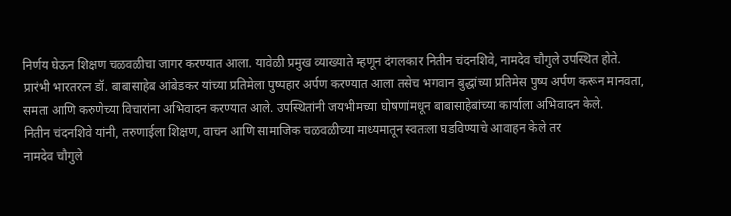निर्णय घेऊन शिक्षण चळवळीचा जागर करण्यात आला. यावेळी प्रमुख व्याख्याते म्हणून दंगलकार नितीन चंदनशिवे, नामदेव चौगुले उपस्थित होते.
प्रारंभी भारतरत्न डॉ. बाबासाहेब आंबेडकर यांच्या प्रतिमेला पुष्पहार अर्पण करण्यात आला तसेच भगवान बुद्धांच्या प्रतिमेस पुष्प अर्पण करून मानवता, समता आणि करुणेच्या विचारांना अभिवादन करण्यात आले. उपस्थितांनी जयभीमच्या घोषणांमधून बाबासाहेबांच्या कार्याला अभिवादन केले.
नितीन चंदनशिवे यांनी, तरुणाईला शिक्षण, वाचन आणि सामाजिक चळवळीच्या माध्यमातून स्वतःला घडविण्याचे आवाहन केले तर
नामदेव चौगुले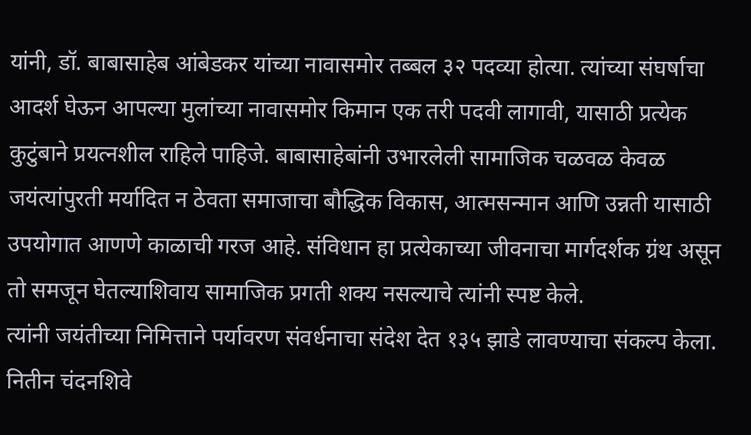यांनी, डॉ. बाबासाहेब आंबेडकर यांच्या नावासमोर तब्बल ३२ पदव्या होत्या. त्यांच्या संघर्षाचा आदर्श घेऊन आपल्या मुलांच्या नावासमोर किमान एक तरी पदवी लागावी, यासाठी प्रत्येक कुटुंबाने प्रयत्नशील राहिले पाहिजे. बाबासाहेबांनी उभारलेली सामाजिक चळवळ केवळ जयंत्यांपुरती मर्यादित न ठेवता समाजाचा बौद्धिक विकास, आत्मसन्मान आणि उन्नती यासाठी उपयोगात आणणे काळाची गरज आहे. संविधान हा प्रत्येकाच्या जीवनाचा मार्गदर्शक ग्रंथ असून तो समजून घेतल्याशिवाय सामाजिक प्रगती शक्य नसल्याचे त्यांनी स्पष्ट केले.
त्यांनी जयंतीच्या निमित्ताने पर्यावरण संवर्धनाचा संदेश देत १३५ झाडे लावण्याचा संकल्प केला.
नितीन चंदनशिवे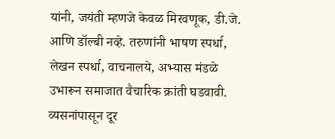यांनी, जयंती म्हणजे केवळ मिरवणूक, डी.जे. आणि डॉल्बी नव्हे. तरुणांनी भाषण स्पर्धा, लेखन स्पर्धा, वाचनालये, अभ्यास मंडळे उभारून समाजात वैचारिक क्रांती घडवावी. व्यसनांपासून दूर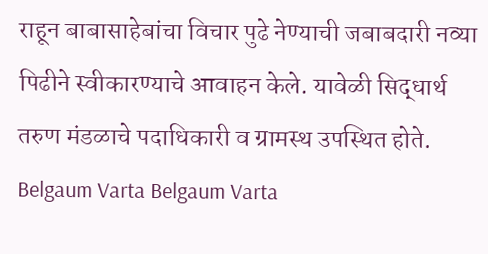राहून बाबासाहेबांचा विचार पुढे नेण्याची जबाबदारी नव्या पिढीने स्वीकारण्याचे आवाहन केले. यावेळी सिद्धार्थ तरुण मंडळाचे पदाधिकारी व ग्रामस्थ उपस्थित होते.
Belgaum Varta Belgaum Varta